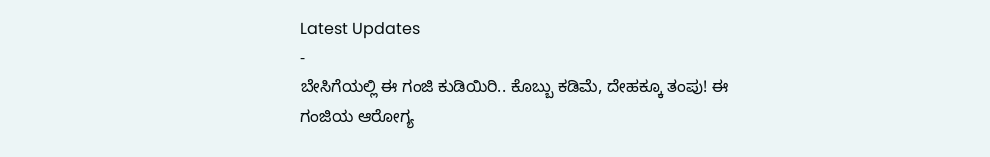Latest Updates
-
ಬೇಸಿಗೆಯಲ್ಲಿ ಈ ಗಂಜಿ ಕುಡಿಯಿರಿ.. ಕೊಬ್ಬು ಕಡಿಮೆ, ದೇಹಕ್ಕೂ ತಂಪು! ಈ ಗಂಜಿಯ ಆರೋಗ್ಯ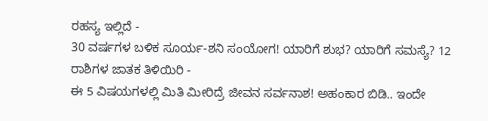ರಹಸ್ಯ ಇಲ್ಲಿದೆ -
30 ವರ್ಷಗಳ ಬಳಿಕ ಸೂರ್ಯ-ಶನಿ ಸಂಯೋಗ! ಯಾರಿಗೆ ಶುಭ? ಯಾರಿಗೆ ಸಮಸ್ಯೆ? 12 ರಾಶಿಗಳ ಜಾತಕ ತಿಳಿಯಿರಿ -
ಈ 5 ವಿಷಯಗಳಲ್ಲಿ ಮಿತಿ ಮೀರಿದ್ರೆ ಜೀವನ ಸರ್ವನಾಶ! ಅಹಂಕಾರ ಬಿಡಿ.. ಇಂದೇ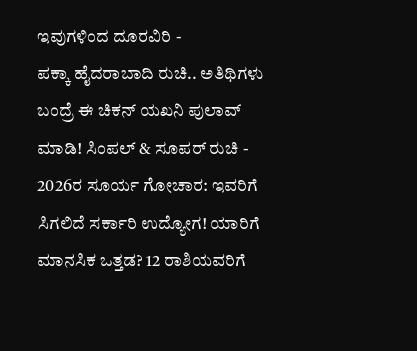ಇವುಗಳಿಂದ ದೂರವಿರಿ -
ಪಕ್ಕಾ ಹೈದರಾಬಾದಿ ರುಚಿ.. ಅತಿಥಿಗಳು ಬಂದ್ರೆ ಈ ಚಿಕನ್ ಯಖನಿ ಪುಲಾವ್ ಮಾಡಿ! ಸಿಂಪಲ್ & ಸೂಪರ್ ರುಚಿ -
2026ರ ಸೂರ್ಯ ಗೋಚಾರ: ಇವರಿಗೆ ಸಿಗಲಿದೆ ಸರ್ಕಾರಿ ಉದ್ಯೋಗ! ಯಾರಿಗೆ ಮಾನಸಿಕ ಒತ್ತಡ? 12 ರಾಶಿಯವರಿಗೆ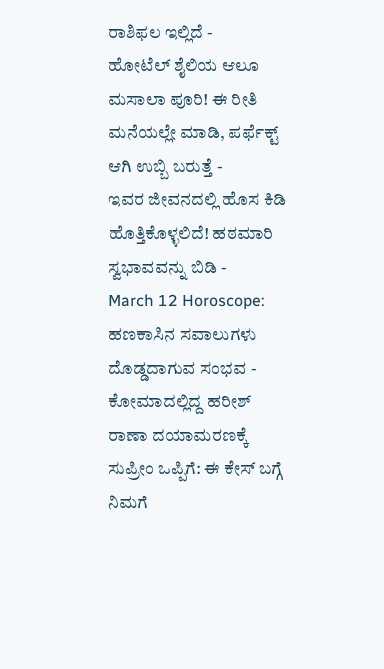ರಾಶಿಫಲ ಇಲ್ಲಿದೆ -
ಹೋಟೆಲ್ ಶೈಲಿಯ ಆಲೂ ಮಸಾಲಾ ಪೂರಿ! ಈ ರೀತಿ ಮನೆಯಲ್ಲೇ ಮಾಡಿ, ಪರ್ಫೆಕ್ಟ್ ಆಗಿ ಉಬ್ಬಿ ಬರುತ್ತೆ -
ಇವರ ಜೀವನದಲ್ಲಿ ಹೊಸ ಕಿಡಿ ಹೊತ್ತಿಕೊಳ್ಳಲಿದೆ! ಹಠಮಾರಿ ಸ್ವಭಾವವನ್ನು ಬಿಡಿ -
March 12 Horoscope: ಹಣಕಾಸಿನ ಸವಾಲುಗಳು ದೊಡ್ಡದಾಗುವ ಸಂಭವ -
ಕೋಮಾದಲ್ಲಿದ್ದ ಹರೀಶ್ ರಾಣಾ ದಯಾಮರಣಕ್ಕೆ ಸುಪ್ರೀಂ ಒಪ್ಪಿಗೆ: ಈ ಕೇಸ್ ಬಗ್ಗೆ ನಿಮಗೆ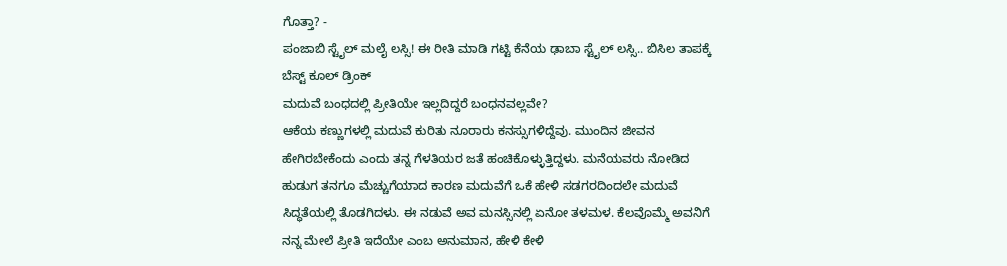ಗೊತ್ತಾ? -
ಪಂಜಾಬಿ ಸ್ಟೈಲ್ ಮಲೈ ಲಸ್ಸಿ! ಈ ರೀತಿ ಮಾಡಿ ಗಟ್ಟಿ ಕೆನೆಯ ಢಾಬಾ ಸ್ಟೈಲ್ ಲಸ್ಸಿ.. ಬಿಸಿಲ ತಾಪಕ್ಕೆ ಬೆಸ್ಟ್ ಕೂಲ್ ಡ್ರಿಂಕ್
ಮದುವೆ ಬಂಧದಲ್ಲಿ ಪ್ರೀತಿಯೇ ಇಲ್ಲದಿದ್ದರೆ ಬಂಧನವಲ್ಲವೇ?
ಆಕೆಯ ಕಣ್ಣುಗಳಲ್ಲಿ ಮದುವೆ ಕುರಿತು ನೂರಾರು ಕನಸ್ಸುಗಳಿದ್ದೆವು. ಮುಂದಿನ ಜೀವನ ಹೇಗಿರಬೇಕೆಂದು ಎಂದು ತನ್ನ ಗೆಳತಿಯರ ಜತೆ ಹಂಚಿಕೊಳ್ಳುತ್ತಿದ್ದಳು. ಮನೆಯವರು ನೋಡಿದ ಹುಡುಗ ತನಗೂ ಮೆಚ್ಚುಗೆಯಾದ ಕಾರಣ ಮದುವೆಗೆ ಒಕೆ ಹೇಳಿ ಸಡಗರದಿಂದಲೇ ಮದುವೆ ಸಿದ್ಧತೆಯಲ್ಲಿ ತೊಡಗಿದಳು. ಈ ನಡುವೆ ಅವ ಮನಸ್ಸಿನಲ್ಲಿ ಏನೋ ತಳಮಳ. ಕೆಲವೊಮ್ಮೆ ಅವನಿಗೆ ನನ್ನ ಮೇಲೆ ಪ್ರೀತಿ ಇದೆಯೇ ಎಂಬ ಅನುಮಾನ, ಹೇಳಿ ಕೇಳಿ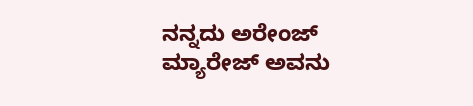ನನ್ನದು ಅರೇಂಜ್ ಮ್ಯಾರೇಜ್ ಅವನು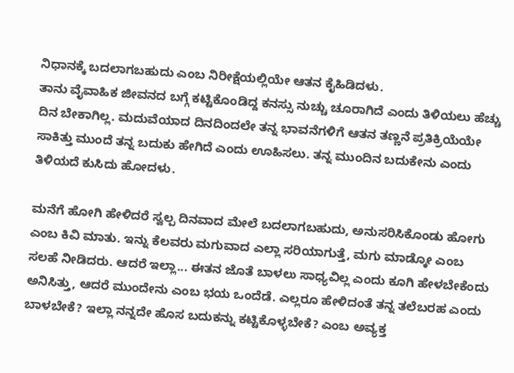ನಿಧಾನಕ್ಕೆ ಬದಲಾಗಬಹುದು ಎಂಬ ನಿರೀಕ್ಷೆಯಲ್ಲಿಯೇ ಆತನ ಕೈಹಿಡಿದಳು.
ತಾನು ವೈವಾಹಿಕ ಜೀವನದ ಬಗ್ಗೆ ಕಟ್ಟಿಕೊಂಡಿದ್ದ ಕನಸ್ಸು ನುಚ್ಚು ಚೂರಾಗಿದೆ ಎಂದು ತಿಳಿಯಲು ಹೆಚ್ಚು ದಿನ ಬೇಕಾಗಿಲ್ಲ. ಮದುವೆಯಾದ ದಿನದಿಂದಲೇ ತನ್ನ ಭಾವನೆಗಳಿಗೆ ಆತನ ತಣ್ಣನೆ ಪ್ರತಿಕ್ರಿಯೆಯೇ ಸಾಕಿತ್ತು ಮುಂದೆ ತನ್ನ ಬದುಕು ಹೇಗಿದೆ ಎಂದು ಊಹಿಸಲು. ತನ್ನ ಮುಂದಿನ ಬದುಕೇನು ಎಂದು ತಿಳಿಯದೆ ಕುಸಿದು ಹೋದಳು.

ಮನೆಗೆ ಹೋಗಿ ಹೇಳಿದರೆ ಸ್ವಲ್ಪ ದಿನವಾದ ಮೇಲೆ ಬದಲಾಗಬಹುದು, ಅನುಸರಿಸಿಕೊಂಡು ಹೋಗು ಎಂಬ ಕಿವಿ ಮಾತು. ಇನ್ನು ಕೆಲವರು ಮಗುವಾದ ಎಲ್ಲಾ ಸರಿಯಾಗುತ್ತೆ, ಮಗು ಮಾಡ್ಕೋ ಎಂಬ ಸಲಹೆ ನೀಡಿದರು. ಆದರೆ ಇಲ್ಲಾ... ಈತನ ಜೊತೆ ಬಾಳಲು ಸಾಧ್ಯವಿಲ್ಲ ಎಂದು ಕೂಗಿ ಹೇಳಬೇಕೆಂದು ಅನಿಸಿತ್ತು, ಆದರೆ ಮುಂದೇನು ಎಂಬ ಭಯ ಒಂದೆಡೆ. ಎಲ್ಲರೂ ಹೇಳಿದಂತೆ ತನ್ನ ತಲೆಬರಹ ಎಂದು ಬಾಳಬೇಕೆ? ಇಲ್ಲಾ ನನ್ನದೇ ಹೊಸ ಬದುಕನ್ನು ಕಟ್ಟಿಕೊಳ್ಳಬೇಕೆ? ಎಂಬ ಅವ್ಯಕ್ತ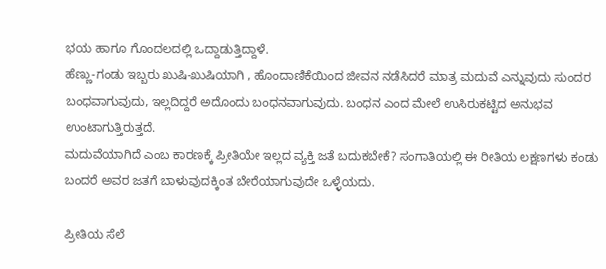ಭಯ ಹಾಗೂ ಗೊಂದಲದಲ್ಲಿ ಒದ್ದಾಡುತ್ತಿದ್ದಾಳೆ.
ಹೆಣ್ಣು-ಗಂಡು ಇಬ್ಬರು ಖುಷಿ-ಖುಷಿಯಾಗಿ , ಹೊಂದಾಣಿಕೆಯಿಂದ ಜೀವನ ನಡೆಸಿದರೆ ಮಾತ್ರ ಮದುವೆ ಎನ್ನುವುದು ಸುಂದರ ಬಂಧವಾಗುವುದು, ಇಲ್ಲದಿದ್ದರೆ ಅದೊಂದು ಬಂಧನವಾಗುವುದು. ಬಂಧನ ಎಂದ ಮೇಲೆ ಉಸಿರುಕಟ್ಟಿದ ಅನುಭವ ಉಂಟಾಗುತ್ತಿರುತ್ತದೆ.
ಮದುವೆಯಾಗಿದೆ ಎಂಬ ಕಾರಣಕ್ಕೆ ಪ್ರೀತಿಯೇ ಇಲ್ಲದ ವ್ಯಕ್ತಿ ಜತೆ ಬದುಕಬೇಕೆ? ಸಂಗಾತಿಯಲ್ಲಿ ಈ ರೀತಿಯ ಲಕ್ಷಣಗಳು ಕಂಡು ಬಂದರೆ ಅವರ ಜತಗೆ ಬಾಳುವುದಕ್ಕಿಂತ ಬೇರೆಯಾಗುವುದೇ ಒಳ್ಳೆಯದು.

ಪ್ರೀತಿಯ ಸೆಲೆ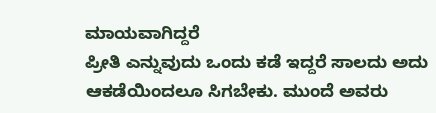ಮಾಯವಾಗಿದ್ದರೆ
ಪ್ರೀತಿ ಎನ್ನುವುದು ಒಂದು ಕಡೆ ಇದ್ದರೆ ಸಾಲದು ಅದು ಆಕಡೆಯಿಂದಲೂ ಸಿಗಬೇಕು. ಮುಂದೆ ಅವರು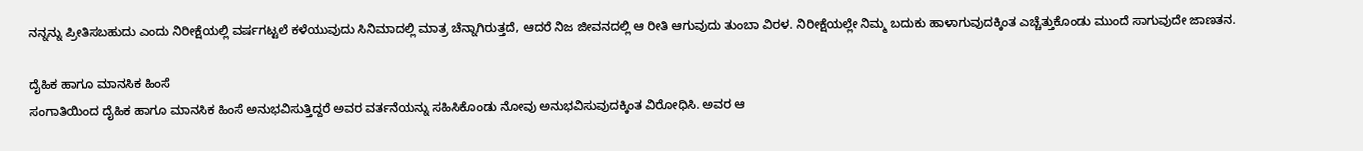ನನ್ನನ್ನು ಪ್ರೀತಿಸಬಹುದು ಎಂದು ನಿರೀಕ್ಷೆಯಲ್ಲಿ ವರ್ಷಗಟ್ಟಲೆ ಕಳೆಯುವುದು ಸಿನಿಮಾದಲ್ಲಿ ಮಾತ್ರ ಚೆನ್ನಾಗಿರುತ್ತದೆ, ಆದರೆ ನಿಜ ಜೀವನದಲ್ಲಿ ಆ ರೀತಿ ಆಗುವುದು ತುಂಬಾ ವಿರಳ. ನಿರೀಕ್ಷೆಯಲ್ಲೇ ನಿಮ್ಮ ಬದುಕು ಹಾಳಾಗುವುದಕ್ಕಿಂತ ಎಚ್ಚೆತ್ತುಕೊಂಡು ಮುಂದೆ ಸಾಗುವುದೇ ಜಾಣತನ.

ದೈಹಿಕ ಹಾಗೂ ಮಾನಸಿಕ ಹಿಂಸೆ
ಸಂಗಾತಿಯಿಂದ ದೈಹಿಕ ಹಾಗೂ ಮಾನಸಿಕ ಹಿಂಸೆ ಅನುಭವಿಸುತ್ತಿದ್ದರೆ ಅವರ ವರ್ತನೆಯನ್ನು ಸಹಿಸಿಕೊಂಡು ನೋವು ಅನುಭವಿಸುವುದಕ್ಕಿಂತ ವಿರೋಧಿಸಿ. ಅವರ ಆ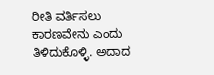ರೀತಿ ವರ್ತಿಸಲು ಕಾರಣವೇನು ಎಂದು ತಿಳಿದುಕೊಳ್ಳಿ. ಅದಾದ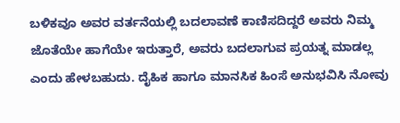ಬಳಿಕವೂ ಅವರ ವರ್ತನೆಯಲ್ಲಿ ಬದಲಾವಣೆ ಕಾಣಿಸದಿದ್ದರೆ ಅವರು ನಿಮ್ಮ ಜೊತೆಯೇ ಹಾಗೆಯೇ ಇರುತ್ತಾರೆ, ಅವರು ಬದಲಾಗುವ ಪ್ರಯತ್ನ ಮಾಡಲ್ಲ ಎಂದು ಹೇಳಬಹುದು. ದೈಹಿಕ ಹಾಗೂ ಮಾನಸಿಕ ಹಿಂಸೆ ಅನುಭವಿಸಿ ನೋವು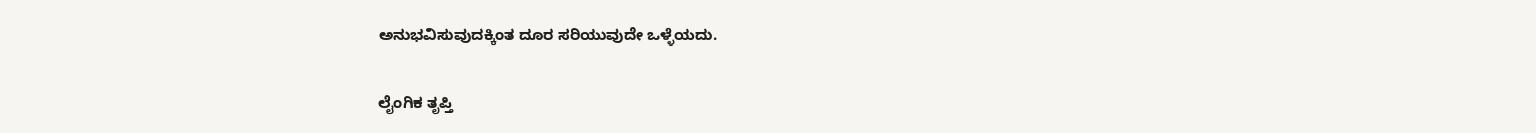ಅನುಭವಿಸುವುದಕ್ಕಿಂತ ದೂರ ಸರಿಯುವುದೇ ಒಳ್ಳೆಯದು.

ಲೈಂಗಿಕ ತೃಪ್ತಿ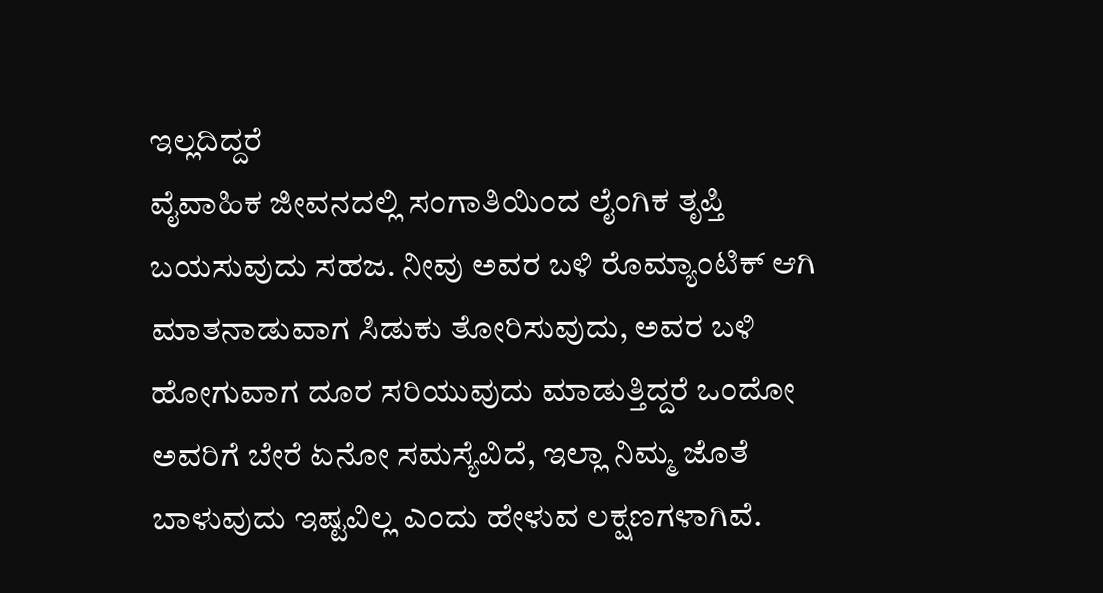ಇಲ್ಲದಿದ್ದರೆ
ವೈವಾಹಿಕ ಜೀವನದಲ್ಲಿ ಸಂಗಾತಿಯಿಂದ ಲೈಂಗಿಕ ತೃಪ್ತಿ ಬಯಸುವುದು ಸಹಜ. ನೀವು ಅವರ ಬಳಿ ರೊಮ್ಯಾಂಟಿಕ್ ಆಗಿ ಮಾತನಾಡುವಾಗ ಸಿಡುಕು ತೋರಿಸುವುದು, ಅವರ ಬಳಿ ಹೋಗುವಾಗ ದೂರ ಸರಿಯುವುದು ಮಾಡುತ್ತಿದ್ದರೆ ಒಂದೋ ಅವರಿಗೆ ಬೇರೆ ಏನೋ ಸಮಸ್ಯೆವಿದೆ, ಇಲ್ಲಾ ನಿಮ್ಮ ಜೊತೆ ಬಾಳುವುದು ಇಷ್ಟವಿಲ್ಲ ಎಂದು ಹೇಳುವ ಲಕ್ಷಣಗಳಾಗಿವೆ.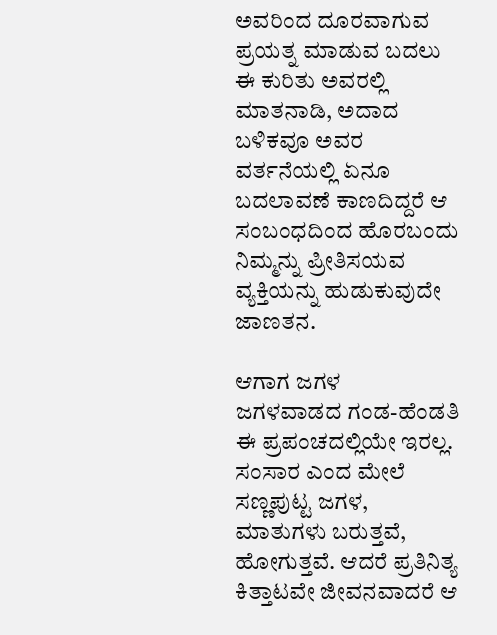ಅವರಿಂದ ದೂರವಾಗುವ ಪ್ರಯತ್ನ ಮಾಡುವ ಬದಲು ಈ ಕುರಿತು ಅವರಲ್ಲಿ ಮಾತನಾಡಿ, ಅದಾದ ಬಳಿಕವೂ ಅವರ ವರ್ತನೆಯಲ್ಲಿ ಏನೂ ಬದಲಾವಣೆ ಕಾಣದಿದ್ದರೆ ಆ ಸಂಬಂಧದಿಂದ ಹೊರಬಂದು ನಿಮ್ಮನ್ನು ಪ್ರೀತಿಸಯವ ವ್ಯಕ್ತಿಯನ್ನು ಹುಡುಕುವುದೇ ಜಾಣತನ.

ಆಗಾಗ ಜಗಳ
ಜಗಳವಾಡದ ಗಂಡ-ಹೆಂಡತಿ ಈ ಪ್ರಪಂಚದಲ್ಲಿಯೇ ಇರಲ್ಲ. ಸಂಸಾರ ಎಂದ ಮೇಲೆ ಸಣ್ಣಪುಟ್ಟ ಜಗಳ, ಮಾತುಗಳು ಬರುತ್ತವೆ, ಹೋಗುತ್ತವೆ. ಆದರೆ ಪ್ರತಿನಿತ್ಯ ಕಿತ್ತಾಟವೇ ಜೀವನವಾದರೆ ಆ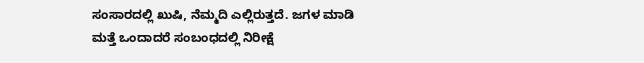ಸಂಸಾರದಲ್ಲಿ ಖುಷಿ, ನೆಮ್ಮದಿ ಎಲ್ಲಿರುತ್ತದೆ. ಜಗಳ ಮಾಡಿ ಮತ್ತೆ ಒಂದಾದರೆ ಸಂಬಂಧದಲ್ಲಿ ನಿರೀಕ್ಷೆ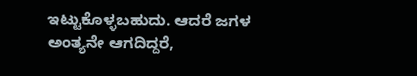ಇಟ್ಟುಕೊಳ್ಳಬಹುದು. ಆದರೆ ಜಗಳ ಅಂತ್ಯನೇ ಆಗದಿದ್ದರೆ,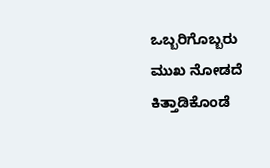ಒಬ್ಬರಿಗೊಬ್ಬರು ಮುಖ ನೋಡದೆ ಕಿತ್ತಾಡಿಕೊಂಡೆ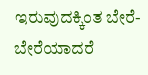ಇರುವುದಕ್ಕಿಂತ ಬೇರೆ-ಬೇರೆಯಾದರೆ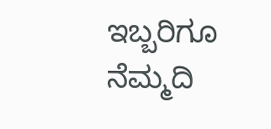ಇಬ್ಬರಿಗೂ ನೆಮ್ಮದಿ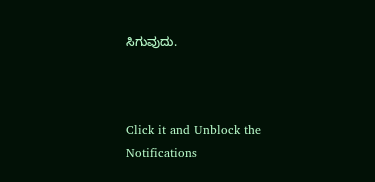ಸಿಗುವುದು.



Click it and Unblock the Notifications